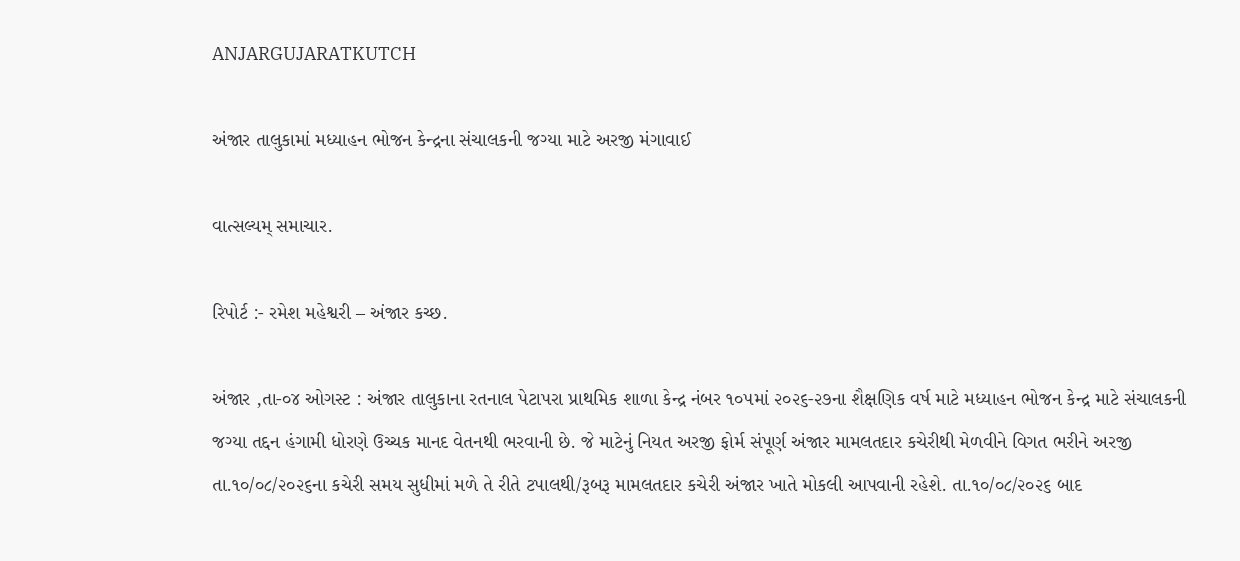ANJARGUJARATKUTCH

અંજાર તાલુકામાં મધ્યાહન ભોજન કેન્દ્રના સંચાલકની જગ્યા માટે અરજી મંગાવાઈ

વાત્સલ્યમ્ સમાચાર.

રિપોર્ટ :- રમેશ મહેશ્વરી – અંજાર કચ્છ.

અંજાર ,તા-૦૪ ઓગસ્ટ : અંજાર તાલુકાના રતનાલ પેટાપરા પ્રાથમિક શાળા કેન્દ્ર નંબર ૧૦૫માં ૨૦૨૬-૨૭ના શૈક્ષણિક વર્ષ માટે મધ્યાહન ભોજન કેન્દ્ર માટે સંચાલકની જગ્યા તદ્દન હંગામી ધોરણે ઉચ્ચક માનદ વેતનથી ભરવાની છે. જે માટેનું નિયત અરજી ફોર્મ સંપૂર્ણ અંજાર મામલતદાર કચેરીથી મેળવીને વિગત ભરીને અરજી તા.૧૦/૦૮/૨૦૨૬ના કચેરી સમય સુધીમાં મળે તે રીતે ટપાલથી/રૂબરૂ મામલતદાર કચેરી અંજાર ખાતે મોકલી આપવાની રહેશે. તા.૧૦/૦૮/૨૦૨૬ બાદ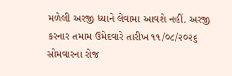મળેલી અરજી ધ્યાને લેવામા આવશે નહીં. અરજી કરનાર તમામ ઉમેદવારે તારીખ ૧૧/૦૮/૨૦૨૬ સોમવારના રોજ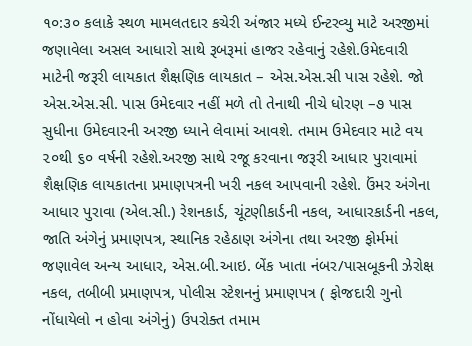૧૦:૩૦ કલાકે સ્થળ મામલતદાર કચેરી અંજાર મધ્યે ઈન્ટરવ્યુ માટે અરજીમાં જણાવેલા અસલ આધારો સાથે રૂબરૂમાં હાજર રહેવાનું રહેશે.ઉમેદવારી માટેની જરૂરી લાયકાત શૈક્ષણિક લાયકાત – એસ.એસ.સી પાસ રહેશે. જો એસ.એસ.સી. પાસ ઉમેદવાર નહીં મળે તો તેનાથી નીચે ધોરણ –૭ પાસ સુધીના ઉમેદવારની અરજી ધ્યાને લેવામાં આવશે. તમામ ઉમેદવાર માટે વય ૨૦થી ૬૦ વર્ષની રહેશે.અરજી સાથે રજૂ કરવાના જરૂરી આધાર પુરાવામાં શૈક્ષણિક લાયકાતના પ્રમાણપત્રની ખરી નકલ આપવાની રહેશે. ઉંમર અંગેના આધાર પુરાવા (એલ.સી.) રેશનકાર્ડ, ચૂંટણીકાર્ડની નકલ, આધારકાર્ડની નકલ, જાતિ અંગેનું પ્રમાણપત્ર, સ્થાનિક રહેઠાણ અંગેના તથા અરજી ફોર્મમાં જણાવેલ અન્ય આધાર, એસ.બી.આઇ. બેંક ખાતા નંબર/પાસબૂકની ઝેરોક્ષ નકલ, તબીબી પ્રમાણપત્ર, પોલીસ સ્ટેશનનું પ્રમાણપત્ર ( ફોજદારી ગુનો નોંધાયેલો ન હોવા અંગેનું) ઉપરોક્ત તમામ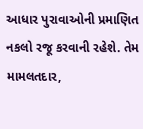આધાર પુરાવાઓની પ્રમાણિત નકલો રજૂ કરવાની રહેશે. તેમ મામલતદાર,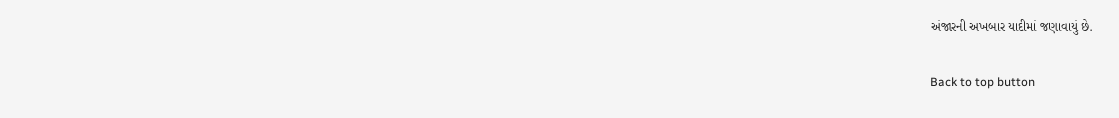અંજારની અખબાર યાદીમાં જણાવાયું છે.

Back to top button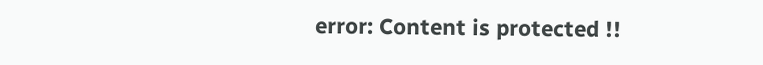error: Content is protected !!